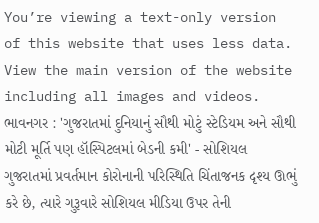You’re viewing a text-only version of this website that uses less data. View the main version of the website including all images and videos.
ભાવનગર : 'ગુજરાતમાં દુનિયાનું સૌથી મોટું સ્ટેડિયમ અને સૌથી મોટી મૂર્તિ પણ હૉસ્પિટલમાં બેડની કમી' - સોશિયલ
ગુજરાતમાં પ્રવર્તમાન કોરોનાની પરિસ્થિતિ ચિંતાજનક દૃશ્ય ઊભું કરે છે, ત્યારે ગુરૂવારે સોશિયલ મીડિયા ઉપર તેની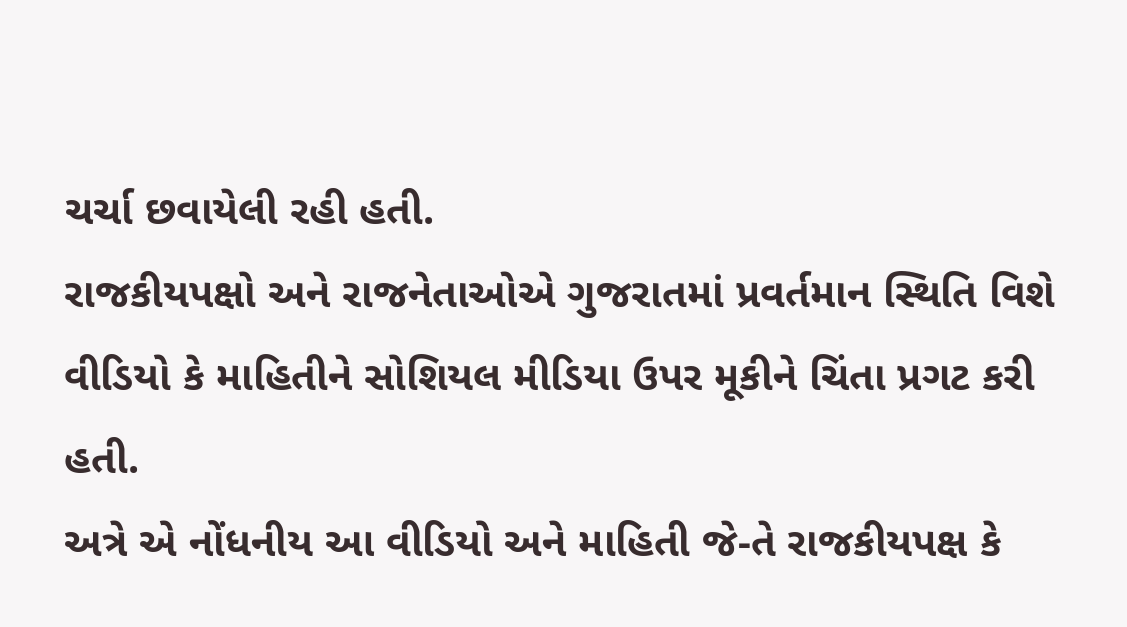ચર્ચા છવાયેલી રહી હતી.
રાજકીયપક્ષો અને રાજનેતાઓએ ગુજરાતમાં પ્રવર્તમાન સ્થિતિ વિશે વીડિયો કે માહિતીને સોશિયલ મીડિયા ઉપર મૂકીને ચિંતા પ્રગટ કરી હતી.
અત્રે એ નોંધનીય આ વીડિયો અને માહિતી જે-તે રાજકીયપક્ષ કે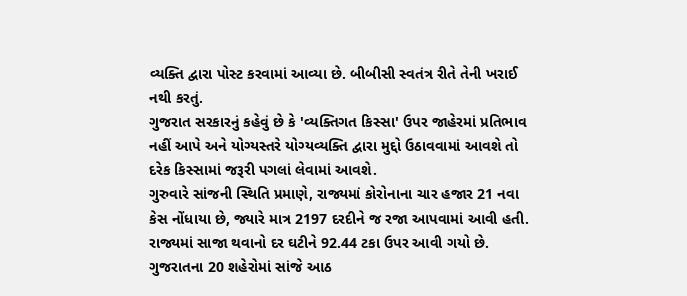વ્યક્તિ દ્વારા પોસ્ટ કરવામાં આવ્યા છે. બીબીસી સ્વતંત્ર રીતે તેની ખરાઈ નથી કરતું.
ગુજરાત સરકારનું કહેવું છે કે 'વ્યક્તિગત કિસ્સા' ઉપર જાહેરમાં પ્રતિભાવ નહીં આપે અને યોગ્યસ્તરે યોગ્યવ્યક્તિ દ્વારા મુદ્દો ઉઠાવવામાં આવશે તો દરેક કિસ્સામાં જરૂરી પગલાં લેવામાં આવશે.
ગુરુવારે સાંજની સ્થિતિ પ્રમાણે, રાજ્યમાં કોરોનાના ચાર હજાર 21 નવા કેસ નોંધાયા છે, જ્યારે માત્ર 2197 દરદીને જ રજા આપવામાં આવી હતી. રાજ્યમાં સાજા થવાનો દર ઘટીને 92.44 ટકા ઉપર આવી ગયો છે.
ગુજરાતના 20 શહેરોમાં સાંજે આઠ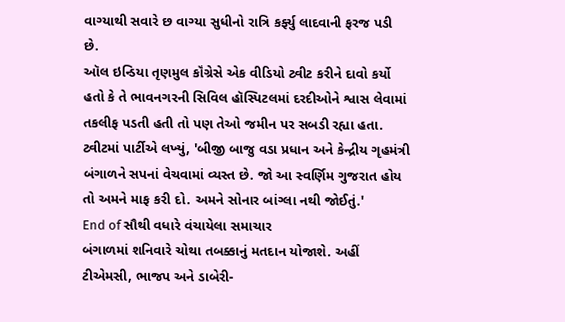વાગ્યાથી સવારે છ વાગ્યા સુધીનો રાત્રિ કર્ફ્યુ લાદવાની ફરજ પડી છે.
ઑલ ઇન્ડિયા તૃણમુલ કૉંગ્રેસે એક વીડિયો ટ્વીટ કરીને દાવો કર્યો હતો કે તે ભાવનગરની સિવિલ હૉસ્પિટલમાં દરદીઓને શ્વાસ લેવામાં તકલીફ પડતી હતી તો પણ તેઓ જમીન પર સબડી રહ્યા હતા.
ટ્વીટમાં પાર્ટીએ લખ્યું, 'બીજી બાજુ વડા પ્રધાન અને કેન્દ્રીય ગૃહમંત્રી બંગાળને સપનાં વેચવામાં વ્યસ્ત છે. જો આ સ્વર્ણિમ ગુજરાત હોય તો અમને માફ કરી દો. અમને સોનાર બાંગ્લા નથી જોઈતું.'
End of સૌથી વધારે વંચાયેલા સમાચાર
બંગાળમાં શનિવારે ચોથા તબક્કાનું મતદાન યોજાશે. અહીં ટીએમસી, ભાજપ અને ડાબેરી-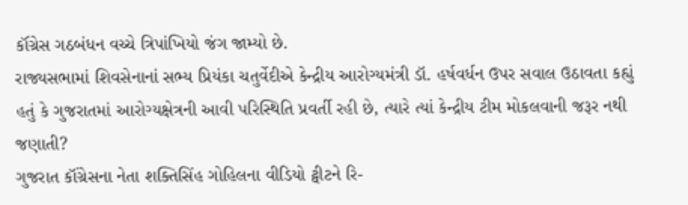કૉંગ્રેસ ગઠબંધન વચ્ચે ત્રિપાંખિયો જંગ જામ્યો છે.
રાજ્યસભામાં શિવસેનાનાં સભ્ય પ્રિયંકા ચતુર્વેદીએ કેન્દ્રીય આરોગ્યમંત્રી ડૉ. હર્ષવર્ધન ઉપર સવાલ ઉઠાવતા કહ્યું હતું કે ગુજરાતમાં આરોગ્યક્ષેત્રની આવી પરિસ્થિતિ પ્રવર્તી રહી છે, ત્યારે ત્યાં કેન્દ્રીય ટીમ મોકલવાની જરૂર નથી જણાતી?
ગુજરાત કૉંગ્રેસના નેતા શક્તિસિંહ ગોહિલના વીડિયો ટ્વીટને રિ-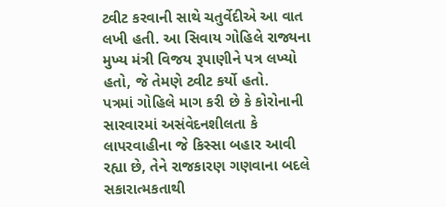ટ્વીટ કરવાની સાથે ચતુર્વેદીએ આ વાત લખી હતી. આ સિવાય ગોહિલે રાજ્યના મુખ્ય મંત્રી વિજય રૂપાણીને પત્ર લખ્યો હતો, જે તેમણે ટ્વીટ કર્યો હતો.
પત્રમાં ગોહિલે માગ કરી છે કે કોરોનાની સારવારમાં અસંવેદનશીલતા કે લાપરવાહીના જે કિસ્સા બહાર આવી રહ્યા છે, તેને રાજકારણ ગણવાના બદલે સકારાત્મકતાથી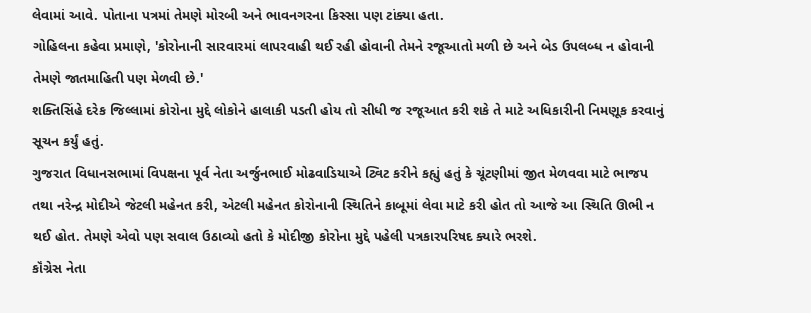લેવામાં આવે. પોતાના પત્રમાં તેમણે મોરબી અને ભાવનગરના કિસ્સા પણ ટાંક્યા હતા.
ગોહિલના કહેવા પ્રમાણે, 'કોરોનાની સારવારમાં લાપરવાહી થઈ રહી હોવાની તેમને રજૂઆતો મળી છે અને બેડ ઉપલબ્ધ ન હોવાની તેમણે જાતમાહિતી પણ મેળવી છે.'
શક્તિસિંહે દરેક જિલ્લામાં કોરોના મુદ્દે લોકોને હાલાકી પડતી હોય તો સીધી જ રજૂઆત કરી શકે તે માટે અધિકારીની નિમણૂક કરવાનું સૂચન કર્યું હતું.
ગુજરાત વિધાનસભામાં વિપક્ષના પૂર્વ નેતા અર્જુનભાઈ મોઢવાડિયાએ ટ્વિટ કરીને કહ્યું હતું કે ચૂંટણીમાં જીત મેળવવા માટે ભાજપ તથા નરેન્દ્ર મોદીએ જેટલી મહેનત કરી, એટલી મહેનત કોરોનાની સ્થિતિને કાબૂમાં લેવા માટે કરી હોત તો આજે આ સ્થિતિ ઊભી ન થઈ હોત. તેમણે એવો પણ સવાલ ઉઠાવ્યો હતો કે મોદીજી કોરોના મુદ્દે પહેલી પત્રકારપરિષદ ક્યારે ભરશે.
કૉંગ્રેસ નેતા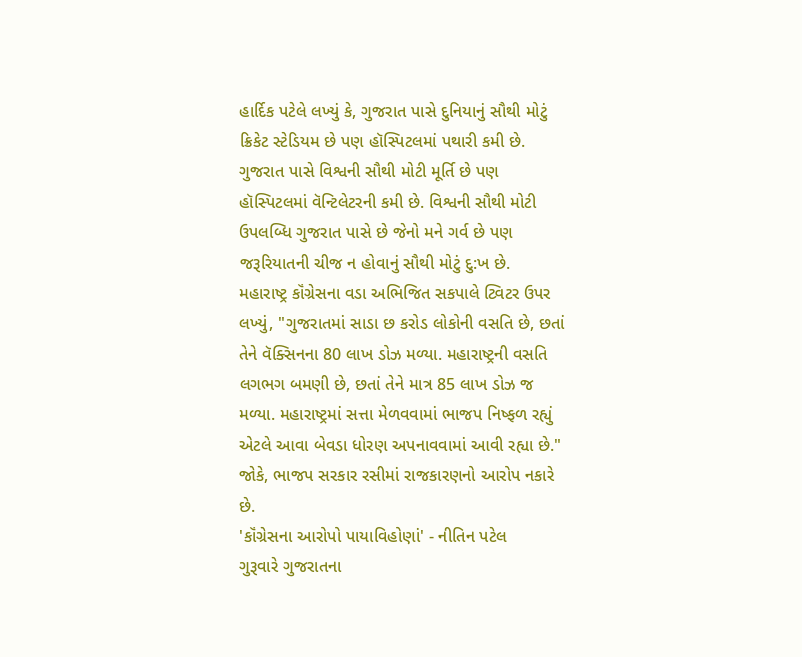હાર્દિક પટેલે લખ્યું કે, ગુજરાત પાસે દુનિયાનું સૌથી મોટું ક્રિકેટ સ્ટેડિયમ છે પણ હૉસ્પિટલમાં પથારી કમી છે. ગુજરાત પાસે વિશ્વની સૌથી મોટી મૂર્તિ છે પણ હૉસ્પિટલમાં વૅન્ટિલેટરની કમી છે. વિશ્વની સૌથી મોટી ઉપલબ્ધિ ગુજરાત પાસે છે જેનો મને ગર્વ છે પણ જરૂરિયાતની ચીજ ન હોવાનું સૌથી મોટું દુ:ખ છે.
મહારાષ્ટ્ર કૉંગ્રેસના વડા અભિજિત સકપાલે ટ્વિટર ઉપર લખ્યું, "ગુજરાતમાં સાડા છ કરોડ લોકોની વસતિ છે, છતાં તેને વૅક્સિનના 80 લાખ ડોઝ મળ્યા. મહારાષ્ટ્રની વસતિ લગભગ બમણી છે, છતાં તેને માત્ર 85 લાખ ડોઝ જ મળ્યા. મહારાષ્ટ્રમાં સત્તા મેળવવામાં ભાજપ નિષ્ફળ રહ્યું એટલે આવા બેવડા ધોરણ અપનાવવામાં આવી રહ્યા છે."
જોકે, ભાજપ સરકાર રસીમાં રાજકારણનો આરોપ નકારે છે.
'કૉંગ્રેસના આરોપો પાયાવિહોણાં' - નીતિન પટેલ
ગુરૂવારે ગુજરાતના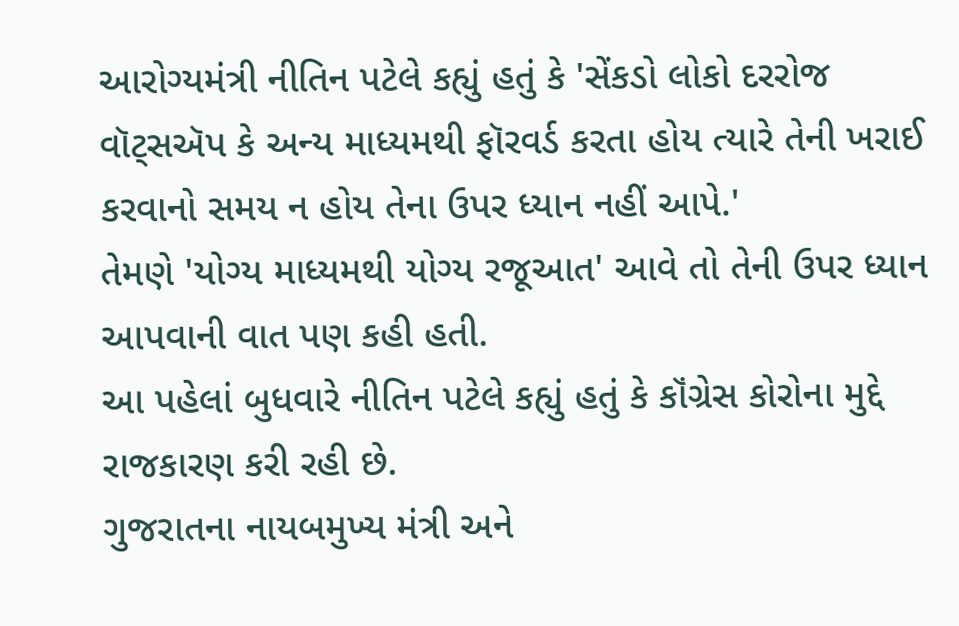આરોગ્યમંત્રી નીતિન પટેલે કહ્યું હતું કે 'સેંકડો લોકો દરરોજ વૉટ્સઍપ કે અન્ય માધ્યમથી ફૉરવર્ડ કરતા હોય ત્યારે તેની ખરાઈ કરવાનો સમય ન હોય તેના ઉપર ધ્યાન નહીં આપે.'
તેમણે 'યોગ્ય માધ્યમથી યોગ્ય રજૂઆત' આવે તો તેની ઉપર ધ્યાન આપવાની વાત પણ કહી હતી.
આ પહેલાં બુધવારે નીતિન પટેલે કહ્યું હતું કે કૉંગ્રેસ કોરોના મુદ્દે રાજકારણ કરી રહી છે.
ગુજરાતના નાયબમુખ્ય મંત્રી અને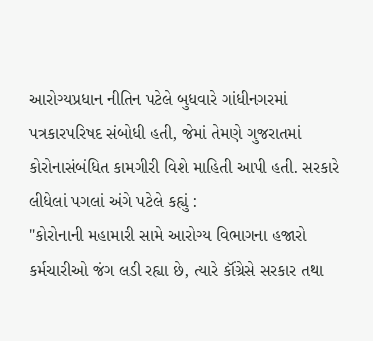આરોગ્યપ્રધાન નીતિન પટેલે બુધવારે ગાંધીનગરમાં પત્રકારપરિષદ સંબોધી હતી, જેમાં તેમણે ગુજરાતમાં કોરોનાસંબંધિત કામગીરી વિશે માહિતી આપી હતી. સરકારે લીધેલાં પગલાં અંગે પટેલે કહ્યું :
"કોરોનાની મહામારી સામે આરોગ્ય વિભાગના હજારો કર્મચારીઓ જંગ લડી રહ્યા છે, ત્યારે કૉંગ્રેસે સરકાર તથા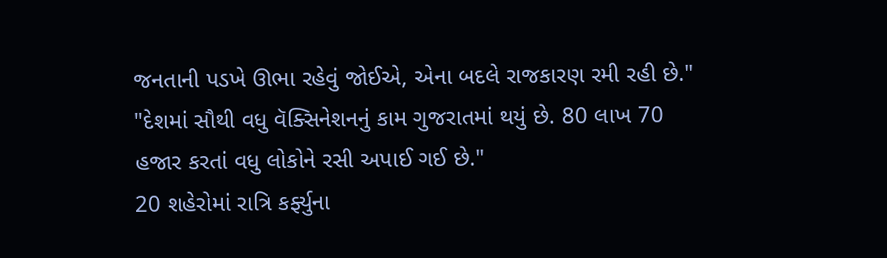જનતાની પડખે ઊભા રહેવું જોઈએ, એના બદલે રાજકારણ રમી રહી છે."
"દેશમાં સૌથી વધુ વૅક્સિનેશનનું કામ ગુજરાતમાં થયું છે. 80 લાખ 70 હજાર કરતાં વધુ લોકોને રસી અપાઈ ગઈ છે."
20 શહેરોમાં રાત્રિ કર્ફ્યુના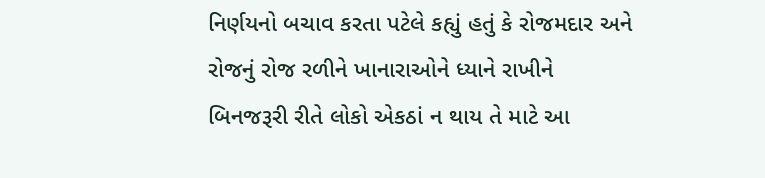નિર્ણયનો બચાવ કરતા પટેલે કહ્યું હતું કે રોજમદાર અને રોજનું રોજ રળીને ખાનારાઓને ધ્યાને રાખીને બિનજરૂરી રીતે લોકો એકઠાં ન થાય તે માટે આ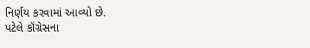નિર્ણય કરવામાં આવ્યો છે.
પટેલે કૉંગ્રેસના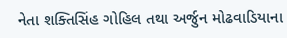નેતા શક્તિસિંહ ગોહિલ તથા અર્જુન મોઢવાડિયાના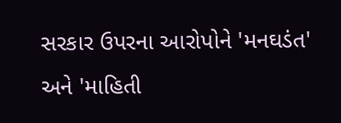સરકાર ઉપરના આરોપોને 'મનઘડંત' અને 'માહિતી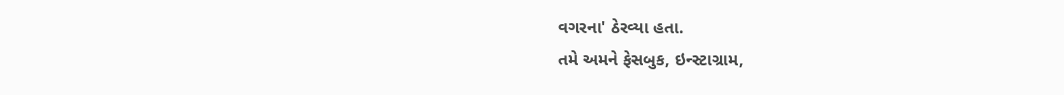વગરના' ઠેરવ્યા હતા.
તમે અમને ફેસબુક, ઇન્સ્ટાગ્રામ,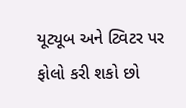યૂટ્યૂબ અને ટ્વિટર પર ફોલો કરી શકો છો